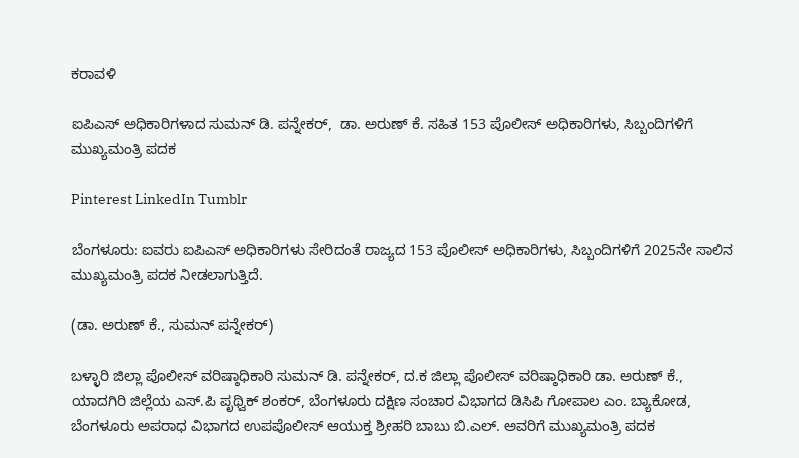ಕರಾವಳಿ

ಐಪಿಎಸ್ ಅಧಿಕಾರಿಗಳಾದ ಸುಮನ್‌ ಡಿ. ಪನ್ನೇಕ‌ರ್,  ಡಾ. ಅರುಣ್ ಕೆ. ಸಹಿತ 153 ಪೊಲೀಸ್ ಅಧಿಕಾರಿಗಳು, ಸಿಬ್ಬಂದಿಗಳಿಗೆ ಮುಖ್ಯಮಂತ್ರಿ ಪದಕ

Pinterest LinkedIn Tumblr

ಬೆಂಗಳೂರು: ಐವರು ಐಪಿಎಸ್ ಅಧಿಕಾರಿಗಳು ಸೇರಿದಂತೆ ರಾಜ್ಯದ 153 ಪೊಲೀಸ್ ಅಧಿಕಾರಿಗಳು, ಸಿಬ್ಬಂದಿಗಳಿಗೆ 2025ನೇ ಸಾಲಿನ ಮುಖ್ಯಮಂತ್ರಿ ಪದಕ ನೀಡಲಾಗುತ್ತಿದೆ.

(ಡಾ. ಅರುಣ್ ಕೆ., ಸುಮನ್ ಪನ್ನೇಕರ್)

ಬಳ್ಳಾರಿ ಜಿಲ್ಲಾ ಪೊಲೀಸ್ ವರಿಷ್ಠಾಧಿಕಾರಿ ಸುಮನ್‌ ಡಿ. ಪನ್ನೇಕ‌ರ್, ದ.ಕ ಜಿಲ್ಲಾ ಪೊಲೀಸ್‌ ವರಿಷ್ಠಾಧಿಕಾರಿ ಡಾ. ಅರುಣ್ ಕೆ., ಯಾದಗಿರಿ ಜಿಲ್ಲೆಯ ಎಸ್.ಪಿ ಪೃಥ್ವಿಕ್ ಶಂಕರ್, ಬೆಂಗಳೂರು ದಕ್ಷಿಣ ಸಂಚಾರ ವಿಭಾಗದ ಡಿಸಿಪಿ ಗೋಪಾಲ ಎಂ. ಬ್ಯಾಕೋಡ, ಬೆಂಗಳೂರು ಅಪರಾಧ ವಿಭಾಗದ ಉಪಪೊಲೀಸ್ ಆಯುಕ್ತ ಶ್ರೀಹರಿ ಬಾಬು ಬಿ.ಎಲ್. ಅವರಿಗೆ ಮುಖ್ಯಮಂತ್ರಿ ಪದಕ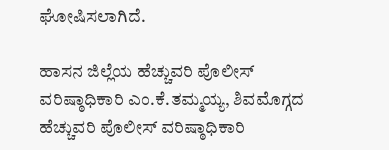ಘೋಷಿಸಲಾಗಿದೆ.

ಹಾಸನ ಜಿಲ್ಲೆಯ ಹೆಚ್ಚುವರಿ ಪೊಲೀಸ್ ವರಿಷ್ಠಾಧಿಕಾರಿ ಎಂ.ಕೆ.ತಮ್ಮಯ್ಯ, ಶಿವಮೊಗ್ಗದ ಹೆಚ್ಚುವರಿ ಪೊಲೀಸ್‌ ವರಿಷ್ಠಾಧಿಕಾರಿ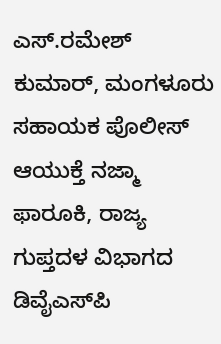ಎಸ್.ರಮೇಶ್ ಕುಮಾರ್, ಮಂಗಳೂರು ಸಹಾಯಕ ಪೊಲೀಸ್ ಆಯುಕ್ತೆ ನಜ್ಮಾ ಫಾರೂಕಿ, ರಾಜ್ಯ ಗುಪ್ತದಳ ವಿಭಾಗದ ಡಿವೈಎಸ್‌ಪಿ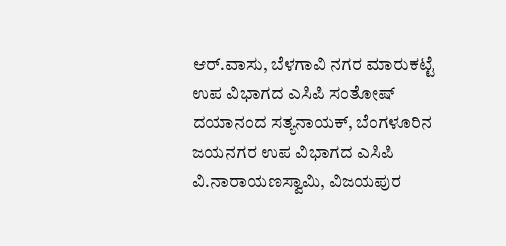ಆರ್.ವಾಸು, ಬೆಳಗಾವಿ ನಗರ ಮಾರುಕಟ್ಟೆ ಉಪ ವಿಭಾಗದ ಎಸಿಪಿ ಸಂತೋಷ್ ದಯಾನಂದ ಸತ್ಯನಾಯಕ್, ಬೆಂಗಳೂರಿನ ಜಯನಗರ ಉಪ ವಿಭಾಗದ ಎಸಿಪಿ ವಿ.ನಾರಾಯಣಸ್ವಾಮಿ, ವಿಜಯಪುರ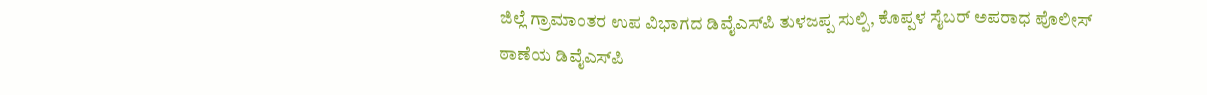ಜಿಲ್ಲೆ ಗ್ರಾಮಾಂತರ ಉಪ ವಿಭಾಗದ ಡಿವೈಎಸ್‌ಪಿ ತುಳಜಪ್ಪ ಸುಲ್ಪಿ, ಕೊಪ್ಪಳ ಸೈಬ‌ರ್ ಅಪರಾಧ ಪೊಲೀಸ್‌ ಠಾಣೆಯ ಡಿವೈಎಸ್‌ಪಿ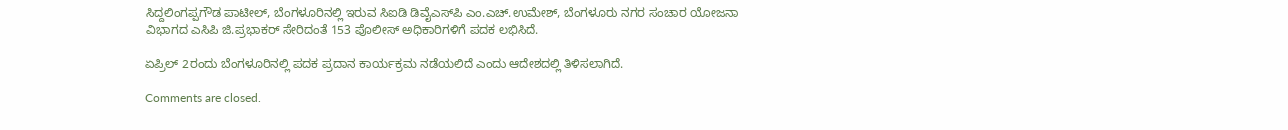ಸಿದ್ದಲಿಂಗಪ್ಪಗೌಡ ಪಾಟೀಲ್‌, ಬೆಂಗಳೂರಿನಲ್ಲಿ ಇರುವ ಸಿಐಡಿ ಡಿವೈಎಸ್‌ಪಿ ಎಂ.ಎಚ್.ಉಮೇಶ್, ಬೆಂಗಳೂರು ನಗರ ಸಂಚಾರ ಯೋಜನಾ ವಿಭಾಗದ ಎಸಿಪಿ ಜಿ.ಪ್ರಭಾಕ‌ರ್ ಸೇರಿದಂತೆ 153 ಪೊಲೀಸ್ ಅಧಿಕಾರಿಗಳಿಗೆ ಪದಕ ಲಭಿಸಿದೆ.

ಏಪ್ರಿಲ್‌ 2ರಂದು ಬೆಂಗಳೂರಿನಲ್ಲಿ ಪದಕ ಪ್ರದಾನ ಕಾರ್ಯಕ್ರಮ ನಡೆಯಲಿದೆ ಎಂದು ಆದೇಶದಲ್ಲಿ ತಿಳಿಸಲಾಗಿದೆ.

Comments are closed.